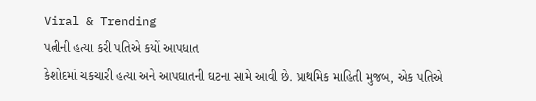Viral & Trending
પત્નીની હત્યા કરી પતિએ કયોં આપધાત
કેશોદમાં ચકચારી હત્યા અને આપઘાતની ઘટના સામે આવી છે. પ્રાથમિક માહિતી મુજબ, એક પતિએ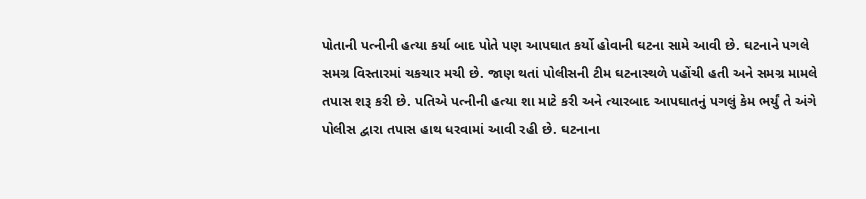પોતાની પત્નીની હત્યા કર્યા બાદ પોતે પણ આપઘાત કર્યો હોવાની ઘટના સામે આવી છે. ઘટનાને પગલે સમગ્ર વિસ્તારમાં ચકચાર મચી છે. જાણ થતાં પોલીસની ટીમ ઘટનાસ્થળે પહોંચી હતી અને સમગ્ર મામલે તપાસ શરૂ કરી છે. પતિએ પત્નીની હત્યા શા માટે કરી અને ત્યારબાદ આપઘાતનું પગલું કેમ ભર્યું તે અંગે પોલીસ દ્વારા તપાસ હાથ ધરવામાં આવી રહી છે. ઘટનાના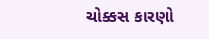ચોક્કસ કારણો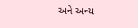અને અન્ય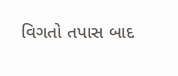વિગતો તપાસ બાદ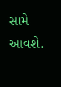સામે આવશે.